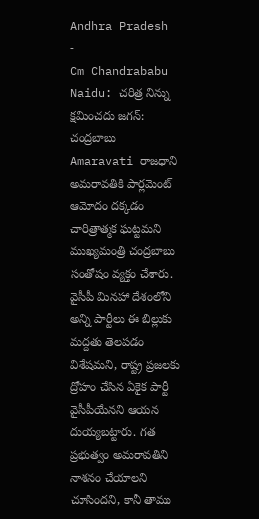Andhra Pradesh
-
Cm Chandrababu Naidu: చరిత్ర నిన్ను క్షమించదు జగన్: చంద్రబాబు
Amaravati రాజధాని అమరావతికి పార్లమెంట్ ఆమోదం దక్కడం చారిత్రాత్మక ఘట్టమని ముఖ్యమంత్రి చంద్రబాబు సంతోషం వ్యక్తం చేశారు. వైసీపీ మినహా దేశంలోని అన్ని పార్టీలు ఈ బిల్లుకు మద్దతు తెలపడం విశేషమని, రాష్ట్ర ప్రజలకు ద్రోహం చేసిన ఏకైక పార్టీ వైసీపీయేనని ఆయన దుయ్యబట్టారు. గత ప్రభుత్వం అమరావతిని నాశనం చేయాలని చూసిందని, కానీ తాము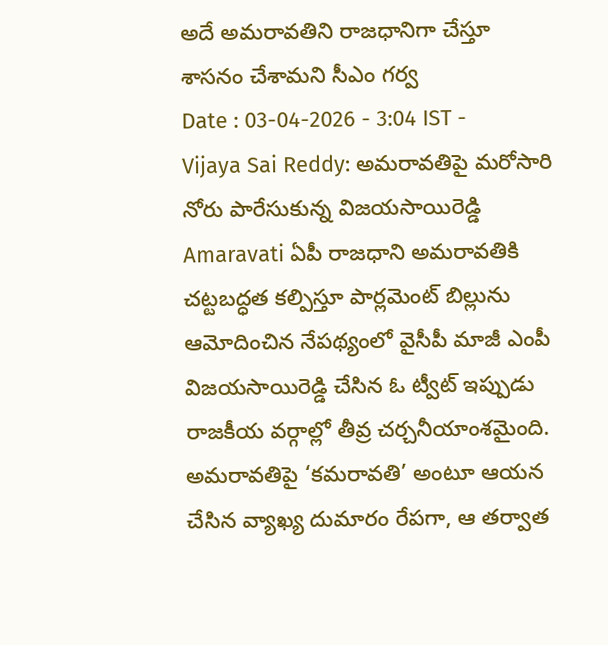అదే అమరావతిని రాజధానిగా చేస్తూ శాసనం చేశామని సీఎం గర్వ
Date : 03-04-2026 - 3:04 IST -
Vijaya Sai Reddy: అమరావతిపై మరోసారి నోరు పారేసుకున్న విజయసాయిరెడ్డి
Amaravati ఏపీ రాజధాని అమరావతికి చట్టబద్ధత కల్పిస్తూ పార్లమెంట్ బిల్లును ఆమోదించిన నేపథ్యంలో వైసీపీ మాజీ ఎంపీ విజయసాయిరెడ్డి చేసిన ఓ ట్వీట్ ఇప్పుడు రాజకీయ వర్గాల్లో తీవ్ర చర్చనీయాంశమైంది. అమరావతిపై ‘కమరావతి’ అంటూ ఆయన చేసిన వ్యాఖ్య దుమారం రేపగా, ఆ తర్వాత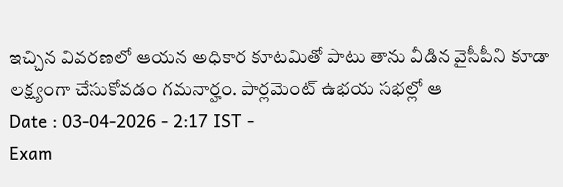ఇచ్చిన వివరణలో ఆయన అధికార కూటమితో పాటు తాను వీడిన వైసీపీని కూడా లక్ష్యంగా చేసుకోవడం గమనార్హం. పార్లమెంట్ ఉభయ సభల్లో ఆ
Date : 03-04-2026 - 2:17 IST -
Exam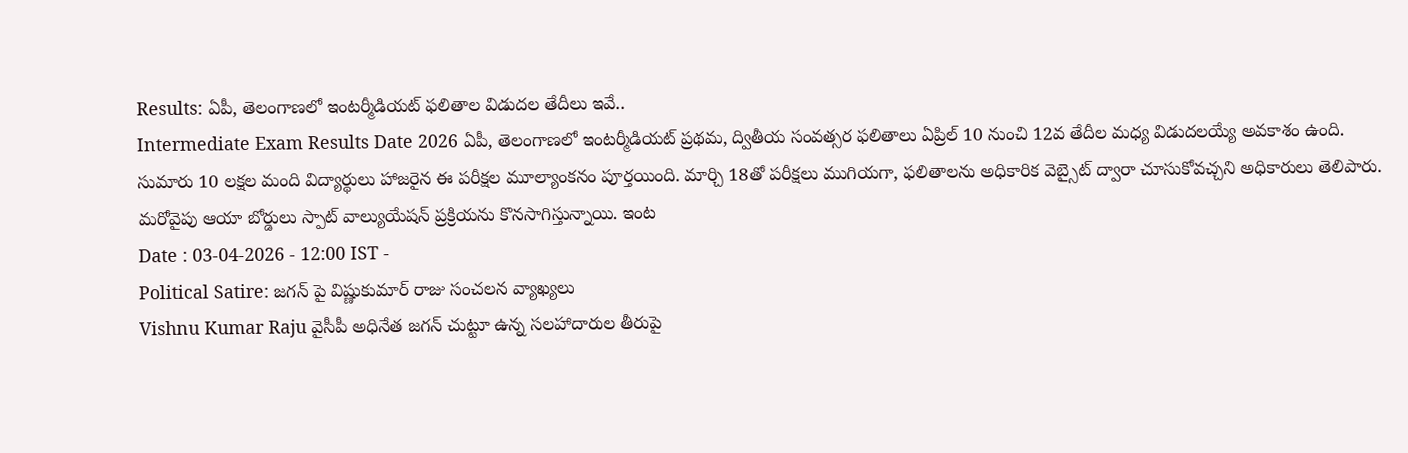Results: ఏపీ, తెలంగాణలో ఇంటర్మీడియట్ ఫలితాల విడుదల తేదీలు ఇవే..
Intermediate Exam Results Date 2026 ఏపీ, తెలంగాణలో ఇంటర్మీడియట్ ప్రథమ, ద్వితీయ సంవత్సర ఫలితాలు ఏప్రిల్ 10 నుంచి 12వ తేదీల మధ్య విడుదలయ్యే అవకాశం ఉంది. సుమారు 10 లక్షల మంది విద్యార్థులు హాజరైన ఈ పరీక్షల మూల్యాంకనం పూర్తయింది. మార్చి 18తో పరీక్షలు ముగియగా, ఫలితాలను అధికారిక వెబ్సైట్ ద్వారా చూసుకోవచ్చని అధికారులు తెలిపారు. మరోవైపు ఆయా బోర్డులు స్పాట్ వాల్యుయేషన్ ప్రక్రియను కొనసాగిస్తున్నాయి. ఇంట
Date : 03-04-2026 - 12:00 IST -
Political Satire: జగన్ పై విష్ణుకుమార్ రాజు సంచలన వ్యాఖ్యలు
Vishnu Kumar Raju వైసీపీ అధినేత జగన్ చుట్టూ ఉన్న సలహాదారుల తీరుపై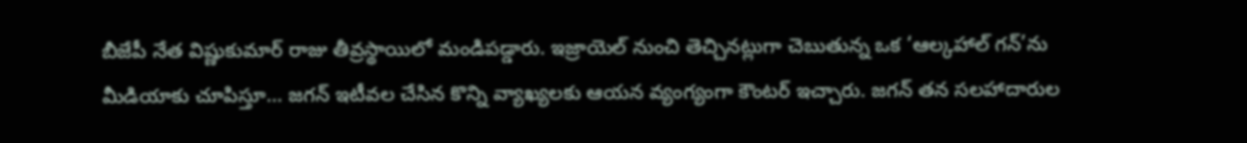బీజేపీ నేత విష్ణుకుమార్ రాజు తీవ్రస్థాయిలో మండిపడ్డారు. ఇజ్రాయెల్ నుంచి తెచ్చినట్లుగా చెబుతున్న ఒక ‘ఆల్కహాల్ గన్’ను మీడియాకు చూపిస్తూ… జగన్ ఇటీవల చేసిన కొన్ని వ్యాఖ్యలకు ఆయన వ్యంగ్యంగా కౌంటర్ ఇచ్చారు. జగన్ తన సలహాదారుల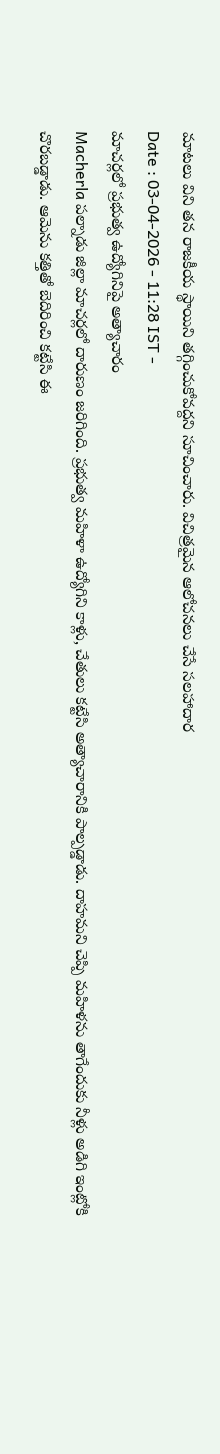మాటలు విని తన రాజకీయ స్థాయిని తగ్గించుకోవద్దని సూచించారు. విచిత్రమైన ఆలోచనలు చేసే సలహాదార
Date : 03-04-2026 - 11:28 IST -
మాచర్లలో ప్రభుత్వ ఉద్యోగినిపై అత్యాచారం
Macherla పల్నాడు జిల్లా మాచర్లలో దారుణం జరిగింది. ప్రభుత్వ మహిళా ఉద్యోగిని కాళ్లు, చేతులు కట్టేసి అత్యాచారానికి పాల్పడ్డాడు. దాహమని చెప్పి మహిళను తాగేందుకు నీళ్లు అడిగి ఇంట్లోకి చొరబడ్డాడు. ఆమెను కత్తితో బెదిరించి కట్టేసి ఈ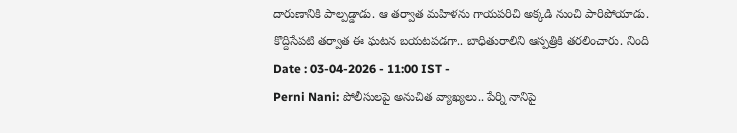దారుణానికి పాల్పడ్డాడు. ఆ తర్వాత మహిళను గాయపరిచి అక్కడి నుంచి పారిపోయాడు. కొద్దిసేపటి తర్వాత ఈ ఘటన బయటపడగా.. బాధితురాలిని ఆస్పత్రికి తరలించారు. నింది
Date : 03-04-2026 - 11:00 IST -
Perni Nani: పోలీసులపై అనుచిత వ్యాఖ్యలు.. పేర్ని నానిపై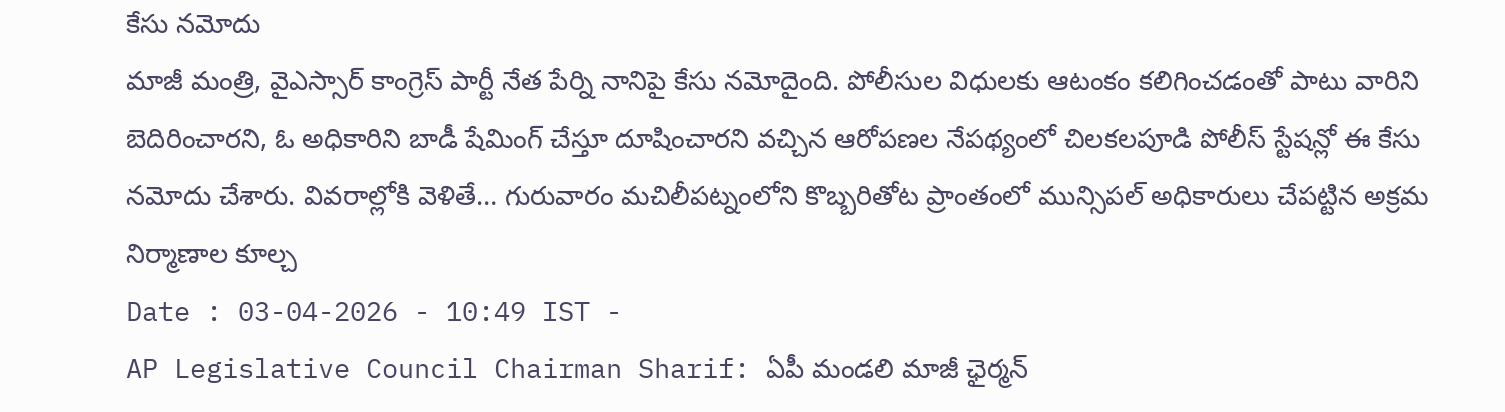కేసు నమోదు
మాజీ మంత్రి, వైఎస్సార్ కాంగ్రెస్ పార్టీ నేత పేర్ని నానిపై కేసు నమోదైంది. పోలీసుల విధులకు ఆటంకం కలిగించడంతో పాటు వారిని బెదిరించారని, ఓ అధికారిని బాడీ షేమింగ్ చేస్తూ దూషించారని వచ్చిన ఆరోపణల నేపథ్యంలో చిలకలపూడి పోలీస్ స్టేషన్లో ఈ కేసు నమోదు చేశారు. వివరాల్లోకి వెళితే… గురువారం మచిలీపట్నంలోని కొబ్బరితోట ప్రాంతంలో మున్సిపల్ అధికారులు చేపట్టిన అక్రమ నిర్మాణాల కూల్చ
Date : 03-04-2026 - 10:49 IST -
AP Legislative Council Chairman Sharif: ఏపీ మండలి మాజీ ఛైర్మన్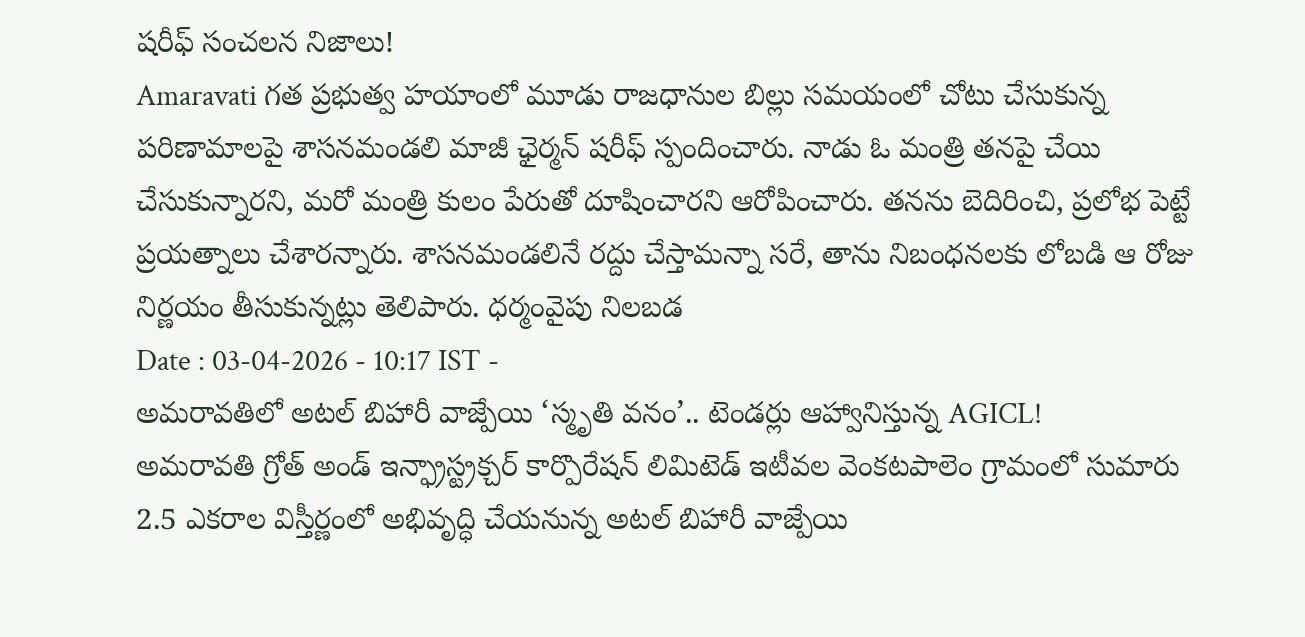షరీఫ్ సంచలన నిజాలు!
Amaravati గత ప్రభుత్వ హయాంలో మూడు రాజధానుల బిల్లు సమయంలో చోటు చేసుకున్న పరిణామాలపై శాసనమండలి మాజీ ఛైర్మన్ షరీఫ్ స్పందించారు. నాడు ఓ మంత్రి తనపై చేయి చేసుకున్నారని, మరో మంత్రి కులం పేరుతో దూషించారని ఆరోపించారు. తనను బెదిరించి, ప్రలోభ పెట్టే ప్రయత్నాలు చేశారన్నారు. శాసనమండలినే రద్దు చేస్తామన్నా సరే, తాను నిబంధనలకు లోబడి ఆ రోజు నిర్ణయం తీసుకున్నట్లు తెలిపారు. ధర్మంవైపు నిలబడ
Date : 03-04-2026 - 10:17 IST -
అమరావతిలో అటల్ బిహారీ వాజ్పేయి ‘స్మృతి వనం’.. టెండర్లు ఆహ్వానిస్తున్న AGICL!
అమరావతి గ్రోత్ అండ్ ఇన్ఫ్రాస్ట్రక్చర్ కార్పొరేషన్ లిమిటెడ్ ఇటీవల వెంకటపాలెం గ్రామంలో సుమారు 2.5 ఎకరాల విస్తీర్ణంలో అభివృద్ధి చేయనున్న అటల్ బిహారీ వాజ్పేయి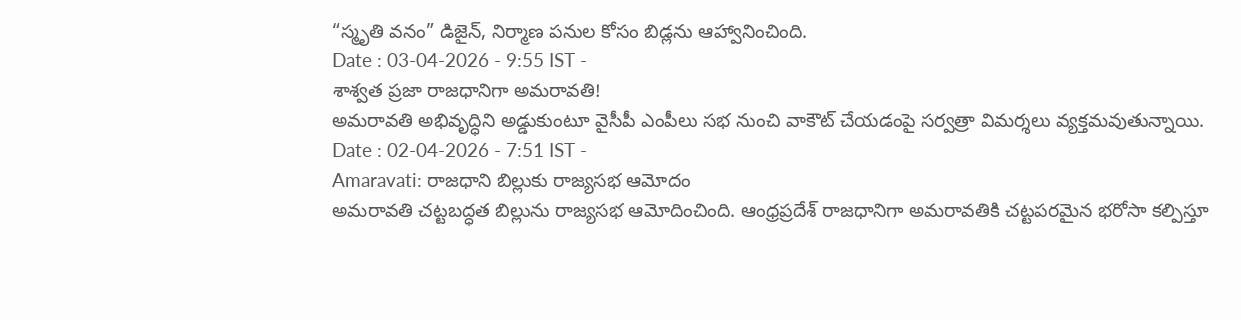“స్మృతి వనం” డిజైన్, నిర్మాణ పనుల కోసం బిడ్లను ఆహ్వానించింది.
Date : 03-04-2026 - 9:55 IST -
శాశ్వత ప్రజా రాజధానిగా అమరావతి!
అమరావతి అభివృద్ధిని అడ్డుకుంటూ వైసీపీ ఎంపీలు సభ నుంచి వాకౌట్ చేయడంపై సర్వత్రా విమర్శలు వ్యక్తమవుతున్నాయి.
Date : 02-04-2026 - 7:51 IST -
Amaravati: రాజధాని బిల్లుకు రాజ్యసభ ఆమోదం
అమరావతి చట్టబద్ధత బిల్లును రాజ్యసభ ఆమోదించింది. ఆంధ్రప్రదేశ్ రాజధానిగా అమరావతికి చట్టపరమైన భరోసా కల్పిస్తూ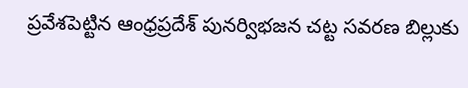ప్రవేశపెట్టిన ఆంధ్రప్రదేశ్ పునర్విభజన చట్ట సవరణ బిల్లుకు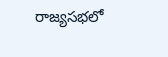రాజ్యసభలో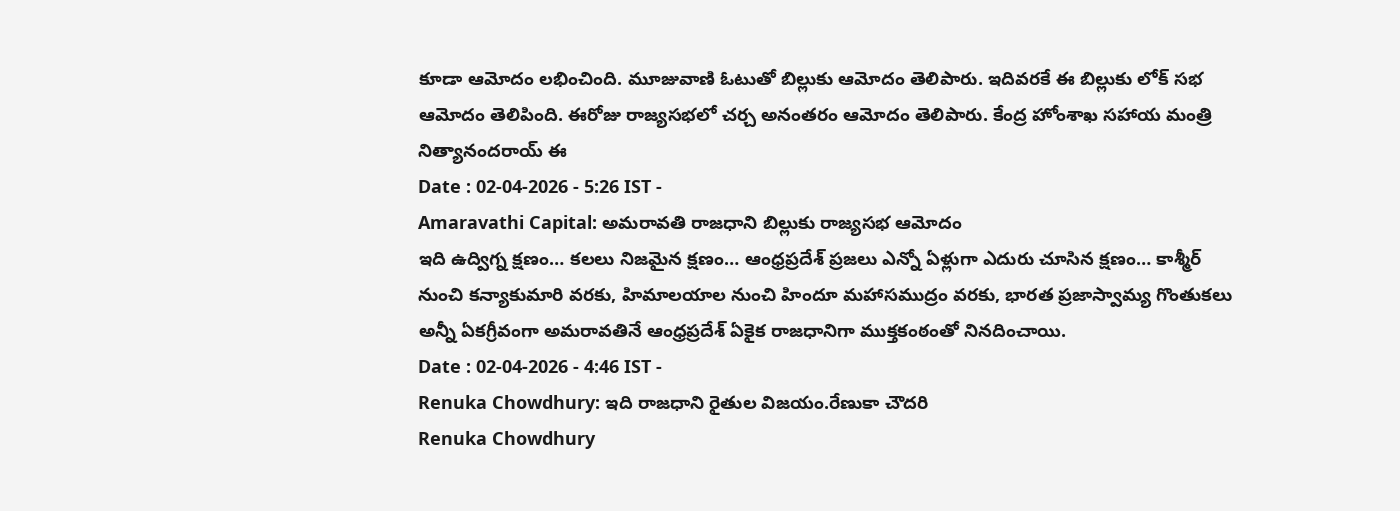కూడా ఆమోదం లభించింది. మూజువాణి ఓటుతో బిల్లుకు ఆమోదం తెలిపారు. ఇదివరకే ఈ బిల్లుకు లోక్ సభ ఆమోదం తెలిపింది. ఈరోజు రాజ్యసభలో చర్చ అనంతరం ఆమోదం తెలిపారు. కేంద్ర హోంశాఖ సహాయ మంత్రి నిత్యానందరాయ్ ఈ
Date : 02-04-2026 - 5:26 IST -
Amaravathi Capital: అమరావతి రాజధాని బిల్లుకు రాజ్యసభ ఆమోదం
ఇది ఉద్విగ్న క్షణం… కలలు నిజమైన క్షణం… ఆంధ్రప్రదేశ్ ప్రజలు ఎన్నో ఏళ్లుగా ఎదురు చూసిన క్షణం… కాశ్మీర్ నుంచి కన్యాకుమారి వరకు, హిమాలయాల నుంచి హిందూ మహాసముద్రం వరకు, భారత ప్రజాస్వామ్య గొంతుకలు అన్నీ ఏకగ్రీవంగా అమరావతినే ఆంధ్రప్రదేశ్ ఏకైక రాజధానిగా ముక్తకంఠంతో నినదించాయి.
Date : 02-04-2026 - 4:46 IST -
Renuka Chowdhury: ఇది రాజధాని రైతుల విజయం.రేణుకా చౌదరి
Renuka Chowdhury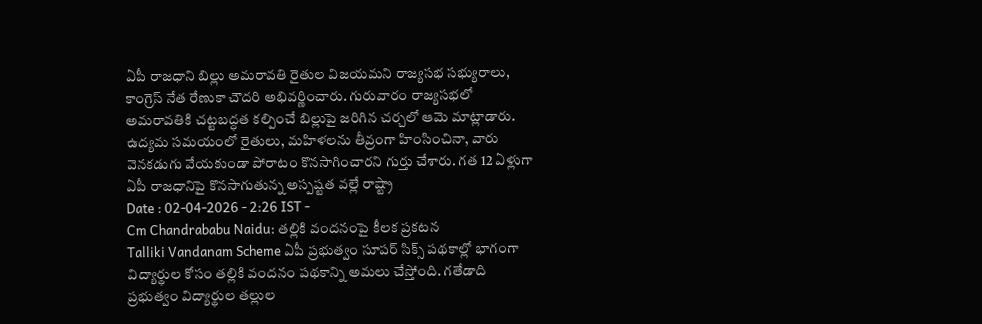ఏపీ రాజధాని బిల్లు అమరావతి రైతుల విజయమని రాజ్యసభ సభ్యురాలు, కాంగ్రెస్ నేత రేణుకా చౌదరి అభివర్ణించారు. గురువారం రాజ్యసభలో అమరావతికి చట్టబద్ధత కల్పించే బిల్లుపై జరిగిన చర్చలో ఆమె మాట్లాడారు. ఉద్యమ సమయంలో రైతులు, మహిళలను తీవ్రంగా హింసించినా, వారు వెనకడుగు వేయకుండా పోరాటం కొనసాగించారని గుర్తు చేశారు. గత 12 ఏళ్లుగా ఏపీ రాజధానిపై కొనసాగుతున్న అస్పష్టత వల్లే రాష్ట్రా
Date : 02-04-2026 - 2:26 IST -
Cm Chandrababu Naidu: తల్లికి వందనంపై కీలక ప్రకటన
Talliki Vandanam Scheme ఏపీ ప్రభుత్వం సూపర్ సిక్స్ పథకాల్లో భాగంగా విద్యార్థుల కోసం తల్లికి వందనం పథకాన్ని అమలు చేస్తోంది. గతేడాది ప్రభుత్వం విద్యార్థుల తల్లుల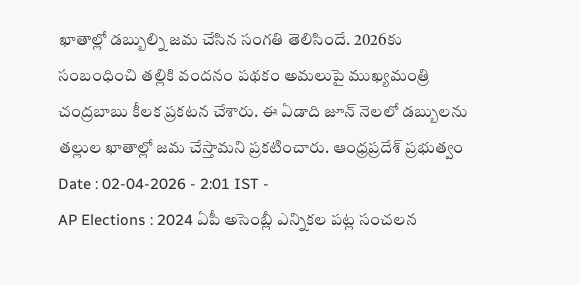ఖాతాల్లో డబ్బుల్ని జమ చేసిన సంగతి తెలిసిందే. 2026కు సంబంధించి తల్లికి వందనం పథకం అమలుపై ముఖ్యమంత్రి చంద్రబాబు కీలక ప్రకటన చేశారు. ఈ ఏడాది జూన్ నెలలో డబ్బులను తల్లుల ఖాతాల్లో జమ చేస్తామని ప్రకటించారు. ఆంధ్రప్రదేశ్ ప్రభుత్వం
Date : 02-04-2026 - 2:01 IST -
AP Elections : 2024 ఏపీ అసెంబ్లీ ఎన్నికల పట్ల సంచలన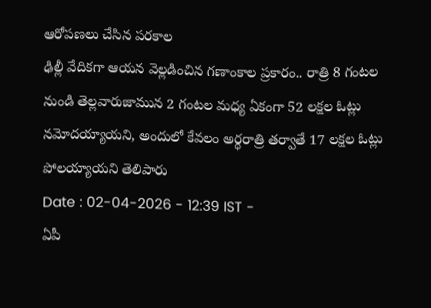ఆరోపణలు చేసిన పరకాల
ఢిల్లీ వేదికగా ఆయన వెల్లడించిన గణాంకాల ప్రకారం.. రాత్రి 8 గంటల నుండి తెల్లవారుజామున 2 గంటల మధ్య ఏకంగా 52 లక్షల ఓట్లు నమోదయ్యాయని, అందులో కేవలం అర్ధరాత్రి తర్వాతే 17 లక్షల ఓట్లు పోలయ్యాయని తెలిపారు
Date : 02-04-2026 - 12:39 IST -
ఏపీ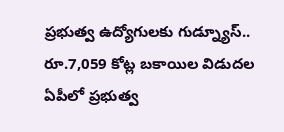ప్రభుత్వ ఉద్యోగులకు గుడ్న్యూస్.. రూ.7,059 కోట్ల బకాయిల విడుదల
ఏపీలో ప్రభుత్వ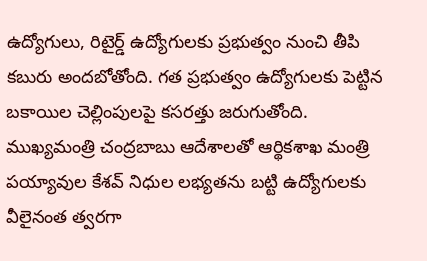ఉద్యోగులు, రిటైర్డ్ ఉద్యోగులకు ప్రభుత్వం నుంచి తీపి కబురు అందబోతోంది. గత ప్రభుత్వం ఉద్యోగులకు పెట్టిన బకాయిల చెల్లింపులపై కసరత్తు జరుగుతోంది. ముఖ్యమంత్రి చంద్రబాబు ఆదేశాలతో ఆర్థికశాఖ మంత్రి పయ్యావుల కేశవ్ నిధుల లభ్యతను బట్టి ఉద్యోగులకు వీలైనంత త్వరగా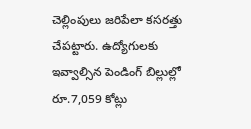చెల్లింపులు జరిపేలా కసరత్తు చేపట్టారు. ఉద్యోగులకు ఇవ్వాల్సిన పెండింగ్ బిల్లుల్లో రూ.7,059 కోట్లు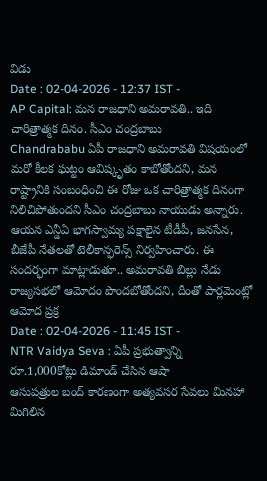విడు
Date : 02-04-2026 - 12:37 IST -
AP Capital: మన రాజధాని అమరావతి.. ఇది చారిత్రాత్మక దినం. సీఎం చంద్రబాబు
Chandrababu ఏపీ రాజధాని అమరావతి విషయంలో మరో కీలక ఘట్టం ఆవిష్కృతం కాబోతోందని, మన రాష్ట్రానికి సంబంధించి ఈ రోజు ఒక చారిత్రాత్మక దినంగా నిలిచిపోతుందని సీఎం చంద్రబాబు నాయుడు అన్నారు. ఆయన ఎన్డీఏ భాగస్వామ్య పక్షాలైన టీడీపీ, జనసేన, బీజేపీ నేతలతో టెలీకాన్ఫరెన్స్ నిర్వహించారు. ఈ సందర్భంగా మాట్లాడుతూ.. అమరావతి బిల్లు నేడు రాజ్యసభలో ఆమోదం పొందబోతోందని, దీంతో పార్లమెంట్లో ఆమోద ప్రక్ర
Date : 02-04-2026 - 11:45 IST -
NTR Vaidya Seva : ఏపీ ప్రభుత్వాన్ని రూ.1,000కోట్లు డిమాండ్ చేసిన ఆషా
ఆసుపత్రుల బంద్ కారణంగా అత్యవసర సేవలు మినహా మిగిలిన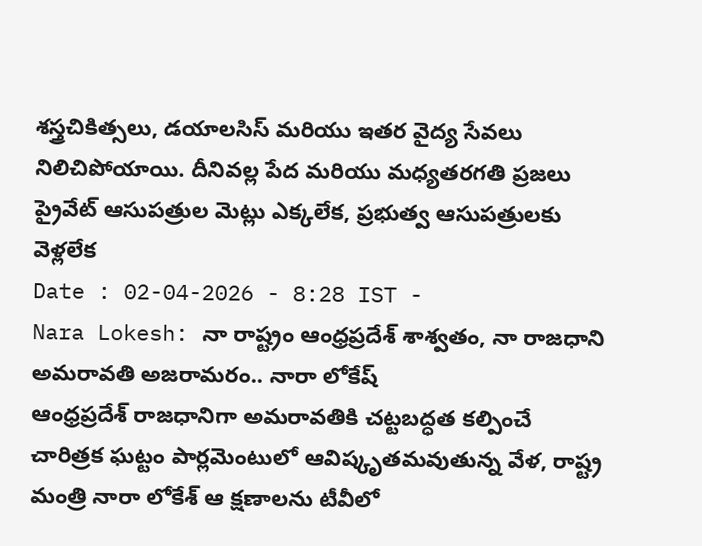శస్త్రచికిత్సలు, డయాలసిస్ మరియు ఇతర వైద్య సేవలు నిలిచిపోయాయి. దీనివల్ల పేద మరియు మధ్యతరగతి ప్రజలు ప్రైవేట్ ఆసుపత్రుల మెట్లు ఎక్కలేక, ప్రభుత్వ ఆసుపత్రులకు వెళ్లలేక
Date : 02-04-2026 - 8:28 IST -
Nara Lokesh: నా రాష్ట్రం ఆంధ్రప్రదేశ్ శాశ్వతం, నా రాజధాని అమరావతి అజరామరం.. నారా లోకేష్
ఆంధ్రప్రదేశ్ రాజధానిగా అమరావతికి చట్టబద్ధత కల్పించే చారిత్రక ఘట్టం పార్లమెంటులో ఆవిష్కృతమవుతున్న వేళ, రాష్ట్ర మంత్రి నారా లోకేశ్ ఆ క్షణాలను టీవీలో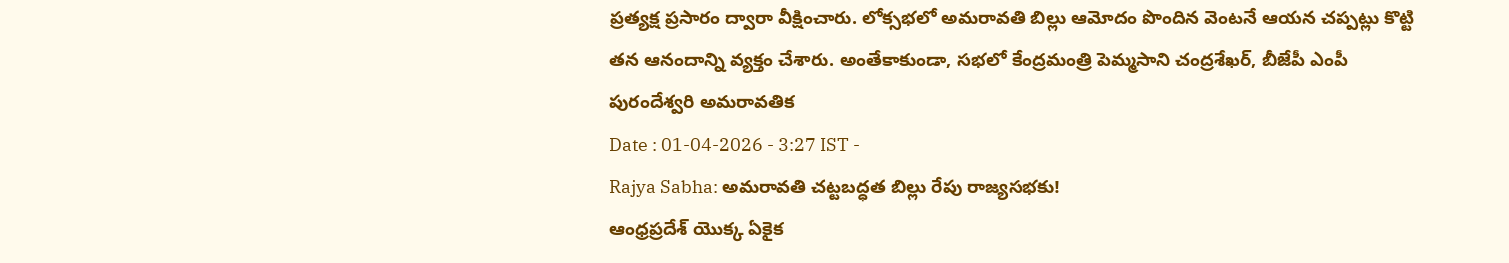ప్రత్యక్ష ప్రసారం ద్వారా వీక్షించారు. లోక్సభలో అమరావతి బిల్లు ఆమోదం పొందిన వెంటనే ఆయన చప్పట్లు కొట్టి తన ఆనందాన్ని వ్యక్తం చేశారు. అంతేకాకుండా, సభలో కేంద్రమంత్రి పెమ్మసాని చంద్రశేఖర్, బీజేపీ ఎంపీ పురందేశ్వరి అమరావతిక
Date : 01-04-2026 - 3:27 IST -
Rajya Sabha: అమరావతి చట్టబద్ధత బిల్లు రేపు రాజ్యసభకు!
ఆంధ్రప్రదేశ్ యొక్క ఏకైక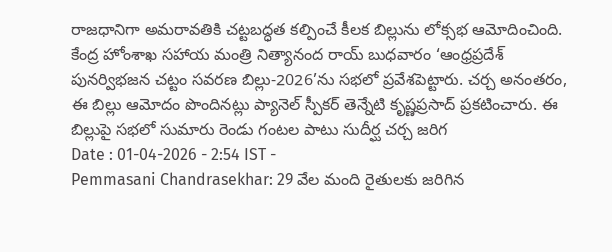రాజధానిగా అమరావతికి చట్టబద్ధత కల్పించే కీలక బిల్లును లోక్సభ ఆమోదించింది. కేంద్ర హోంశాఖ సహాయ మంత్రి నిత్యానంద రాయ్ బుధవారం ‘ఆంధ్రప్రదేశ్ పునర్విభజన చట్టం సవరణ బిల్లు-2026’ను సభలో ప్రవేశపెట్టారు. చర్చ అనంతరం, ఈ బిల్లు ఆమోదం పొందినట్లు ప్యానెల్ స్పీకర్ తెన్నేటి కృష్ణప్రసాద్ ప్రకటించారు. ఈ బిల్లుపై సభలో సుమారు రెండు గంటల పాటు సుదీర్ఘ చర్చ జరిగ
Date : 01-04-2026 - 2:54 IST -
Pemmasani Chandrasekhar: 29 వేల మంది రైతులకు జరిగిన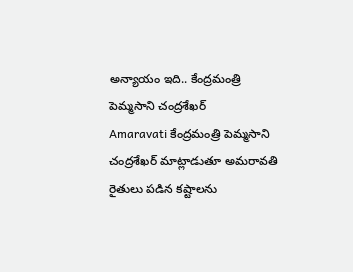అన్యాయం ఇది.. కేంద్రమంత్రి పెమ్మసాని చంద్రశేఖర్
Amaravati కేంద్రమంత్రి పెమ్మసాని చంద్రశేఖర్ మాట్లాడుతూ అమరావతి రైతులు పడిన కష్టాలను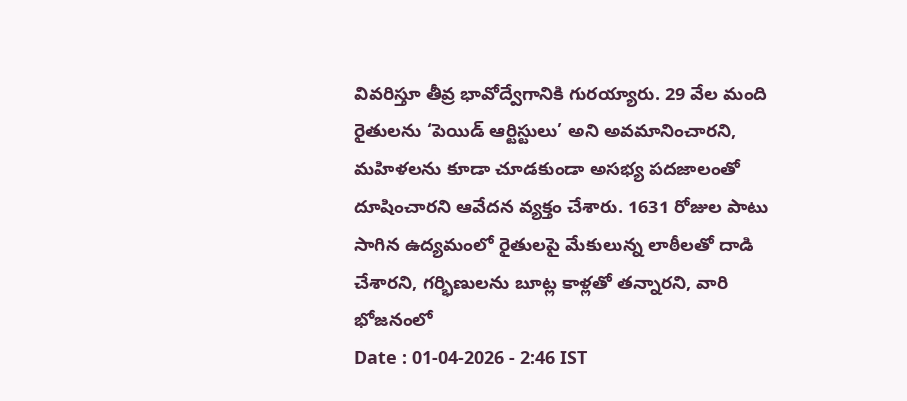వివరిస్తూ తీవ్ర భావోద్వేగానికి గురయ్యారు. 29 వేల మంది రైతులను ‘పెయిడ్ ఆర్టిస్టులు’ అని అవమానించారని, మహిళలను కూడా చూడకుండా అసభ్య పదజాలంతో దూషించారని ఆవేదన వ్యక్తం చేశారు. 1631 రోజుల పాటు సాగిన ఉద్యమంలో రైతులపై మేకులున్న లాఠీలతో దాడి చేశారని, గర్భిణులను బూట్ల కాళ్లతో తన్నారని, వారి భోజనంలో
Date : 01-04-2026 - 2:46 IST